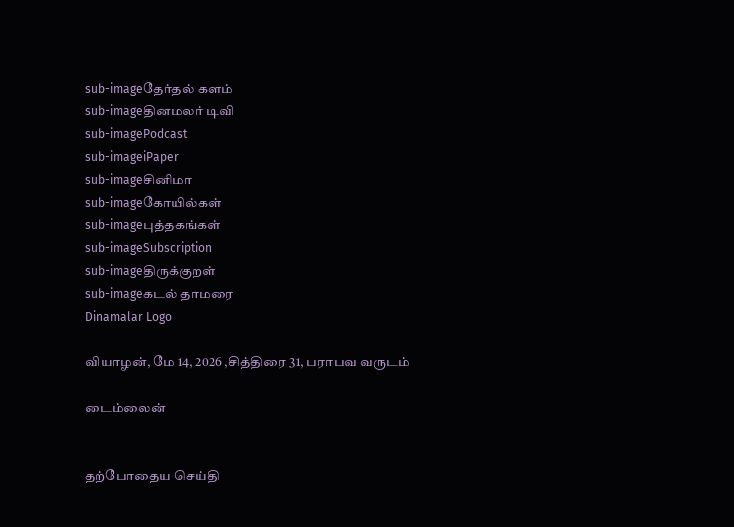sub-imageதேர்தல் களம்
sub-imageதினமலர் டிவி
sub-imagePodcast
sub-imageiPaper
sub-imageசினிமா
sub-imageகோயில்கள்
sub-imageபுத்தகங்கள்
sub-imageSubscription
sub-imageதிருக்குறள்
sub-imageகடல் தாமரை
Dinamalar Logo

வியாழன், மே 14, 2026 ,சித்திரை 31, பராபவ வருடம்

டைம்லைன்


தற்போதைய செய்தி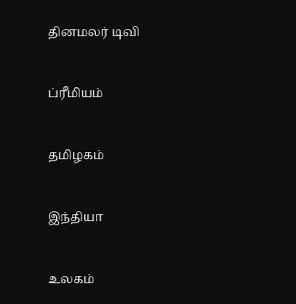தினமலர் டிவி


ப்ரீமியம்


தமிழகம்


இந்தியா


உலகம்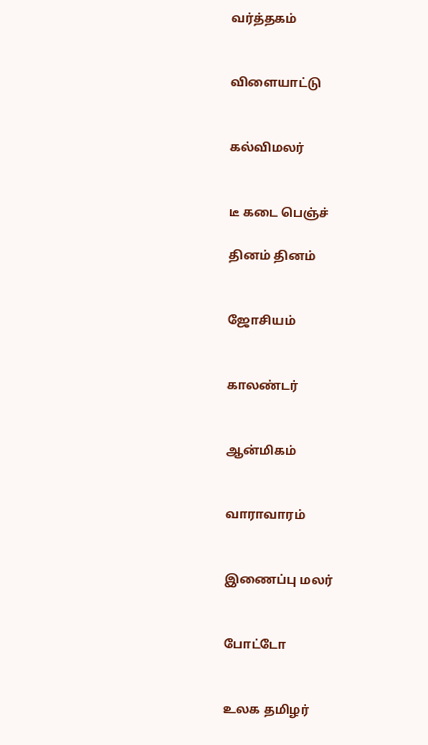வர்த்தகம்


விளையாட்டு


கல்விமலர்


டீ கடை பெஞ்ச்

தினம் தினம்


ஜோசியம்


காலண்டர்


ஆன்மிகம்


வாராவாரம்


இணைப்பு மலர்


போட்டோ


உலக தமிழர்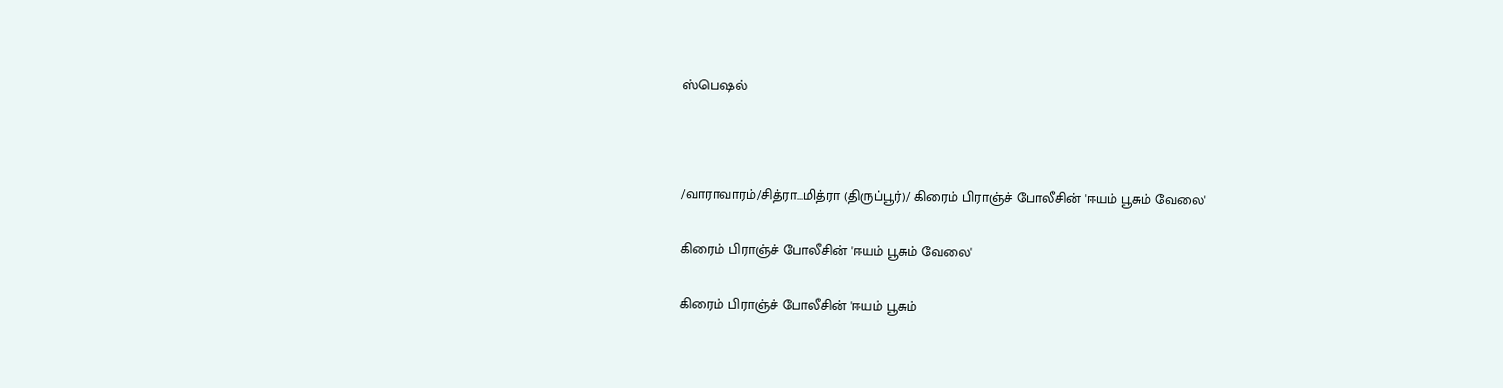ஸ்பெஷல்



/வாராவாரம்/சித்ரா...மித்ரா (திருப்பூர்)/ கிரைம் பிராஞ்ச் போலீசின் 'ஈயம் பூசும் வேலை'

கிரைம் பிராஞ்ச் போலீசின் 'ஈயம் பூசும் வேலை'

கிரைம் பிராஞ்ச் போலீசின் 'ஈயம் பூசும்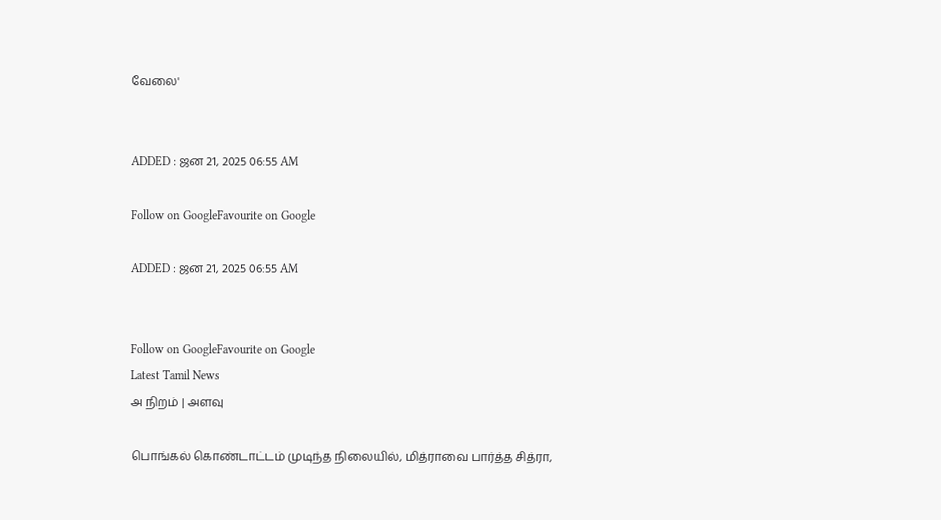வேலை'


ADDED : ஜன 21, 2025 06:55 AM

Follow on GoogleFavourite on Google

ADDED : ஜன 21, 2025 06:55 AM


Follow on GoogleFavourite on Google
Latest Tamil News
அ நிறம் | அளவு

பொங்கல் கொண்டாட்டம் முடிந்த நிலையில், மித்ராவை பார்த்த சித்ரா,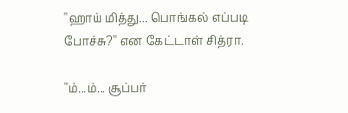''ஹாய் மித்து... பொங்கல் எப்படி போச்சு?'' என கேட்டாள் சித்ரா.

''ம்...ம்... சூப்பர்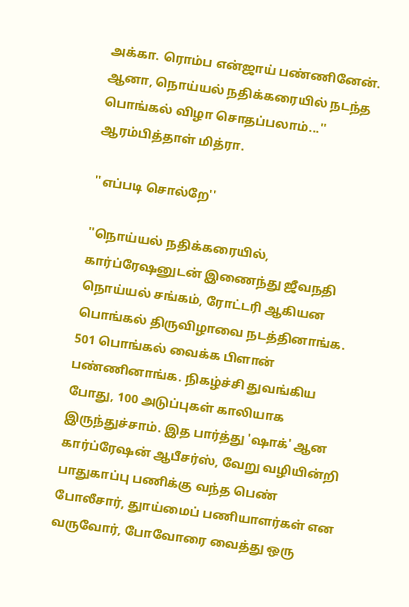அக்கா. ரொம்ப என்ஜாய் பண்ணினேன். ஆனா, நொய்யல் நதிக்கரையில் நடந்த பொங்கல் விழா சொதப்பலாம்...'' ஆரம்பித்தாள் மித்ரா.

''எப்படி சொல்றே''

''நொய்யல் நதிக்கரையில், கார்ப்ரேஷனுடன் இணைந்து ஜீவநதி நொய்யல் சங்கம், ரோட்டரி ஆகியன பொங்கல் திருவிழாவை நடத்தினாங்க. 501 பொங்கல் வைக்க பிளான் பண்ணினாங்க. நிகழ்ச்சி துவங்கிய போது, 100 அடுப்புகள் காலியாக இருந்துச்சாம். இத பார்த்து 'ஷாக்' ஆன கார்ப்ரேஷன் ஆபீசர்ஸ், வேறு வழியின்றி பாதுகாப்பு பணிக்கு வந்த பெண் போலீசார், துாய்மைப் பணியாளர்கள் என வருவோர், போவோரை வைத்து ஒரு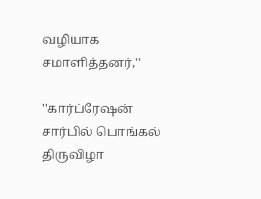வழியாக சமாளித்தனர்,''

''கார்ப்ரேஷன் சார்பில் பொங்கல் திருவிழா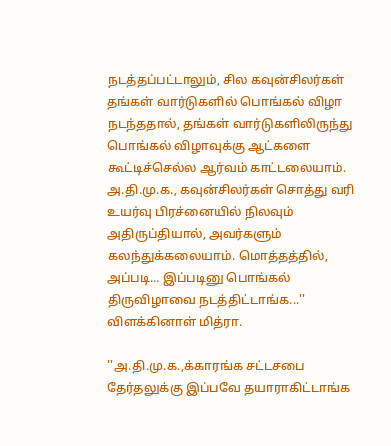நடத்தப்பட்டாலும், சில கவுன்சிலர்கள் தங்கள் வார்டுகளில் பொங்கல் விழா நடந்ததால், தங்கள் வார்டுகளிலிருந்து பொங்கல் விழாவுக்கு ஆட்களை கூட்டிச்செல்ல ஆர்வம் காட்டலையாம். அ.தி.மு.க., கவுன்சிலர்கள் சொத்து வரி உயர்வு பிரச்னையில் நிலவும் அதிருப்தியால், அவர்களும் கலந்துக்கலையாம். மொத்தத்தில், அப்படி... இப்படினு பொங்கல் திருவிழாவை நடத்திட்டாங்க...'' விளக்கினாள் மித்ரா.

''அ.தி.மு.க.,க்காரங்க சட்டசபை தேர்தலுக்கு இப்பவே தயாராகிட்டாங்க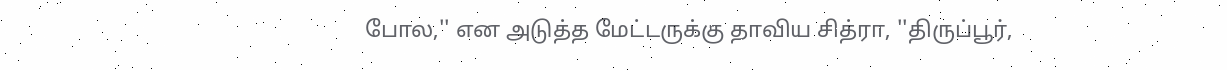போல,'' என அடுத்த மேட்டருக்கு தாவிய சித்ரா, ''திருப்பூர்,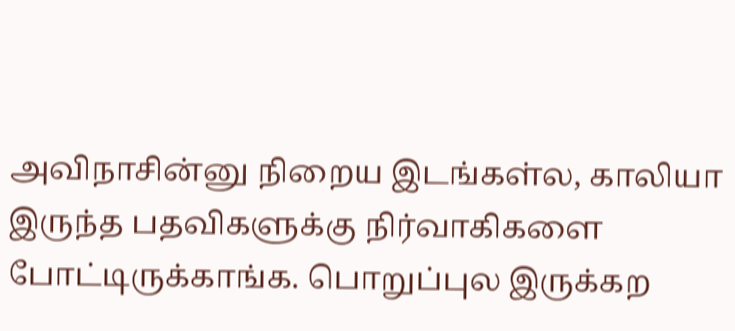அவிநாசின்னு நிறைய இடங்கள்ல, காலியா இருந்த பதவிகளுக்கு நிர்வாகிகளை போட்டிருக்காங்க. பொறுப்புல இருக்கற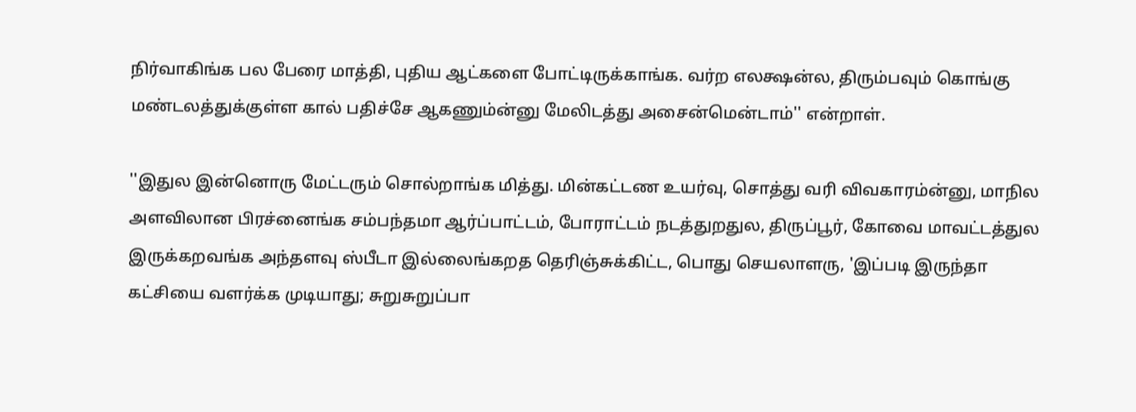நிர்வாகிங்க பல பேரை மாத்தி, புதிய ஆட்களை போட்டிருக்காங்க. வர்ற எலக்ஷன்ல, திரும்பவும் கொங்கு மண்டலத்துக்குள்ள கால் பதிச்சே ஆகணும்ன்னு மேலிடத்து அசைன்மென்டாம்'' என்றாள்.

''இதுல இன்னொரு மேட்டரும் சொல்றாங்க மித்து. மின்கட்டண உயர்வு, சொத்து வரி விவகாரம்ன்னு, மாநில அளவிலான பிரச்னைங்க சம்பந்தமா ஆர்ப்பாட்டம், போராட்டம் நடத்துறதுல, திருப்பூர், கோவை மாவட்டத்துல இருக்கறவங்க அந்தளவு ஸ்பீடா இல்லைங்கறத தெரிஞ்சுக்கிட்ட, பொது செயலாளரு, 'இப்படி இருந்தா கட்சியை வளர்க்க முடியாது; சுறுசுறுப்பா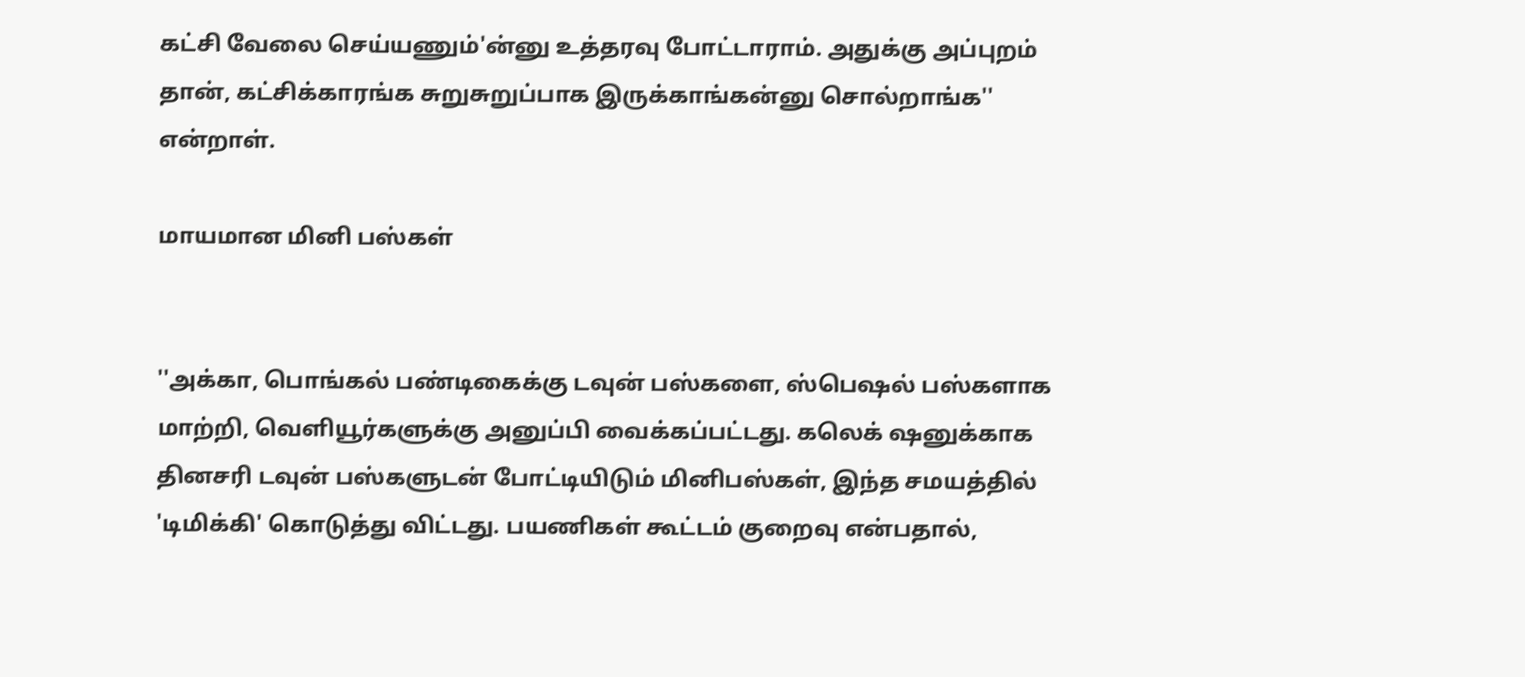கட்சி வேலை செய்யணும்'ன்னு உத்தரவு போட்டாராம். அதுக்கு அப்புறம் தான், கட்சிக்காரங்க சுறுசுறுப்பாக இருக்காங்கன்னு சொல்றாங்க'' என்றாள்.

மாயமான மினி பஸ்கள்


''அக்கா, பொங்கல் பண்டிகைக்கு டவுன் பஸ்களை, ஸ்பெஷல் பஸ்களாக மாற்றி, வெளியூர்களுக்கு அனுப்பி வைக்கப்பட்டது. கலெக் ஷனுக்காக தினசரி டவுன் பஸ்களுடன் போட்டியிடும் மினிபஸ்கள், இந்த சமயத்தில் 'டிமிக்கி' கொடுத்து விட்டது. பயணிகள் கூட்டம் குறைவு என்பதால்,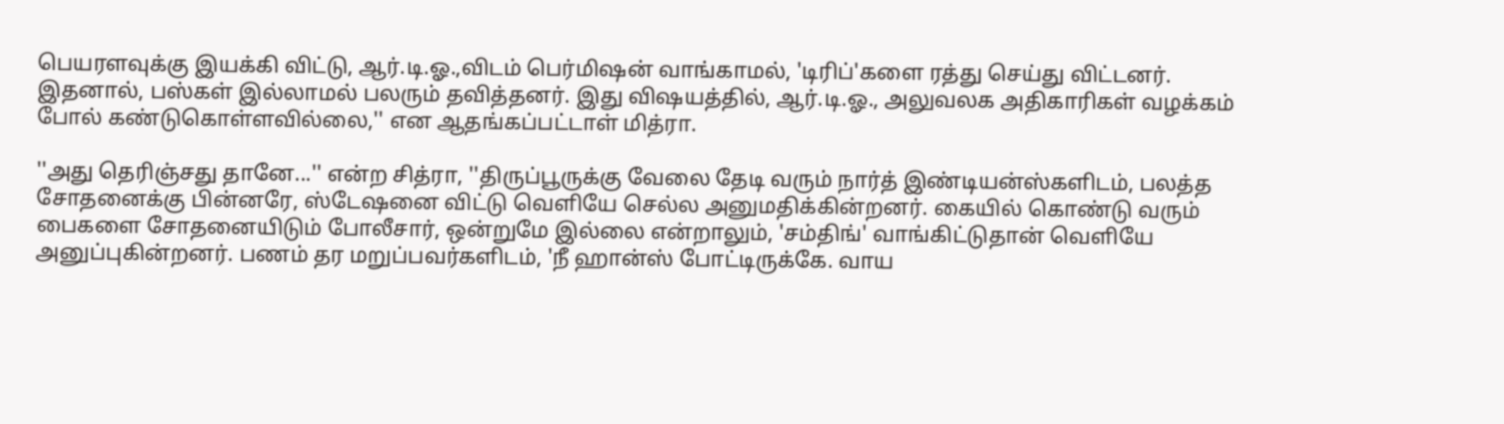பெயரளவுக்கு இயக்கி விட்டு, ஆர்.டி.ஓ.,விடம் பெர்மிஷன் வாங்காமல், 'டிரிப்'களை ரத்து செய்து விட்டனர். இதனால், பஸ்கள் இல்லாமல் பலரும் தவித்தனர். இது விஷயத்தில், ஆர்.டி.ஓ., அலுவலக அதிகாரிகள் வழக்கம் போல் கண்டுகொள்ளவில்லை,'' என ஆதங்கப்பட்டாள் மித்ரா.

''அது தெரிஞ்சது தானே...'' என்ற சித்ரா, ''திருப்பூருக்கு வேலை தேடி வரும் நார்த் இண்டியன்ஸ்களிடம், பலத்த சோதனைக்கு பின்னரே, ஸ்டேஷனை விட்டு வெளியே செல்ல அனுமதிக்கின்றனர். கையில் கொண்டு வரும் பைகளை சோதனையிடும் போலீசார், ஒன்றுமே இல்லை என்றாலும், 'சம்திங்' வாங்கிட்டுதான் வெளியே அனுப்புகின்றனர். பணம் தர மறுப்பவர்களிடம், 'நீ ஹான்ஸ் போட்டிருக்கே. வாய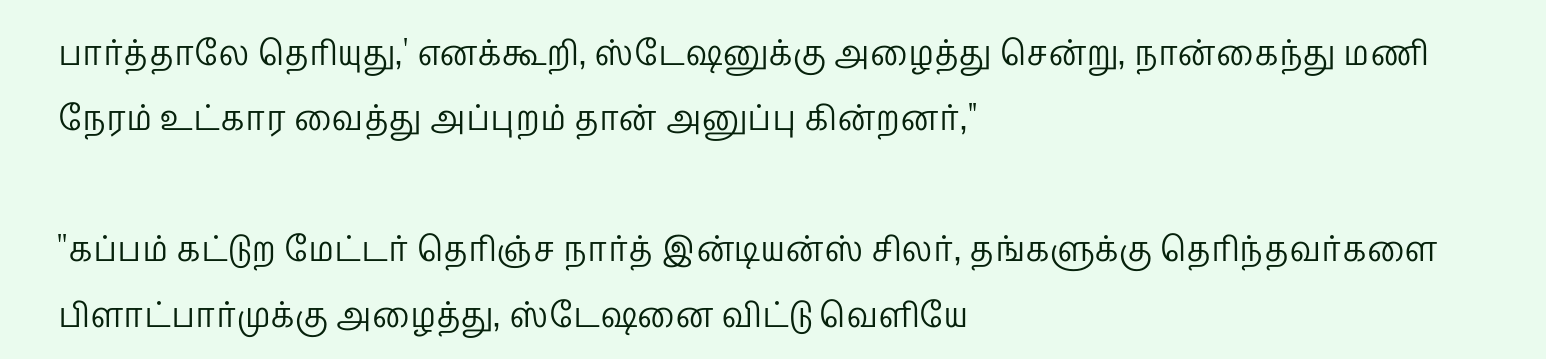பார்த்தாலே தெரியுது,' எனக்கூறி, ஸ்டேஷனுக்கு அழைத்து சென்று, நான்கைந்து மணி நேரம் உட்கார வைத்து அப்புறம் தான் அனுப்பு கின்றனர்,''

''கப்பம் கட்டுற மேட்டர் தெரிஞ்ச நார்த் இன்டியன்ஸ் சிலர், தங்களுக்கு தெரிந்தவர்களை பிளாட்பார்முக்கு அழைத்து, ஸ்டேஷனை விட்டு வெளியே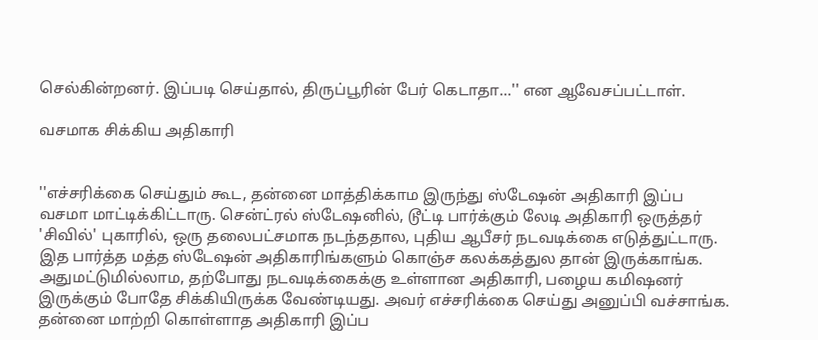செல்கின்றனர். இப்படி செய்தால், திருப்பூரின் பேர் கெடாதா...'' என ஆவேசப்பட்டாள்.

வசமாக சிக்கிய அதிகாரி


''எச்சரிக்கை செய்தும் கூட, தன்னை மாத்திக்காம இருந்து ஸ்டேஷன் அதிகாரி இப்ப வசமா மாட்டிக்கிட்டாரு. சென்ட்ரல் ஸ்டேஷனில், டூட்டி பார்க்கும் லேடி அதிகாரி ஒருத்தர் 'சிவில்' புகாரில், ஒரு தலைபட்சமாக நடந்ததால, புதிய ஆபீசர் நடவடிக்கை எடுத்துட்டாரு. இத பார்த்த மத்த ஸ்டேஷன் அதிகாரிங்களும் கொஞ்ச கலக்கத்துல தான் இருக்காங்க. அதுமட்டுமில்லாம, தற்போது நடவடிக்கைக்கு உள்ளான அதிகாரி, பழைய கமிஷனர் இருக்கும் போதே சிக்கியிருக்க வேண்டியது. அவர் எச்சரிக்கை செய்து அனுப்பி வச்சாங்க. தன்னை மாற்றி கொள்ளாத அதிகாரி இப்ப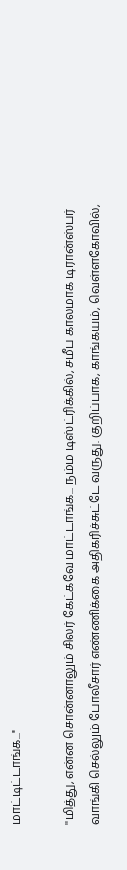மாட்டிட்டாங்க...''

''மித்து, என்ன சொன்னாலும் சிலர் கேட்கவே மாட்டாங்க... நம்ம டிஸ்ட்ரிக்கில், சமீப காலமாக டிரான்ஸ்பர் வாங்கி செல்லும் போலீசார் எண்ணிக்கை அதிகரிச்சுட்டே வருது. குறிப்பாக, காங்கயம், வெள்ளகோவில்,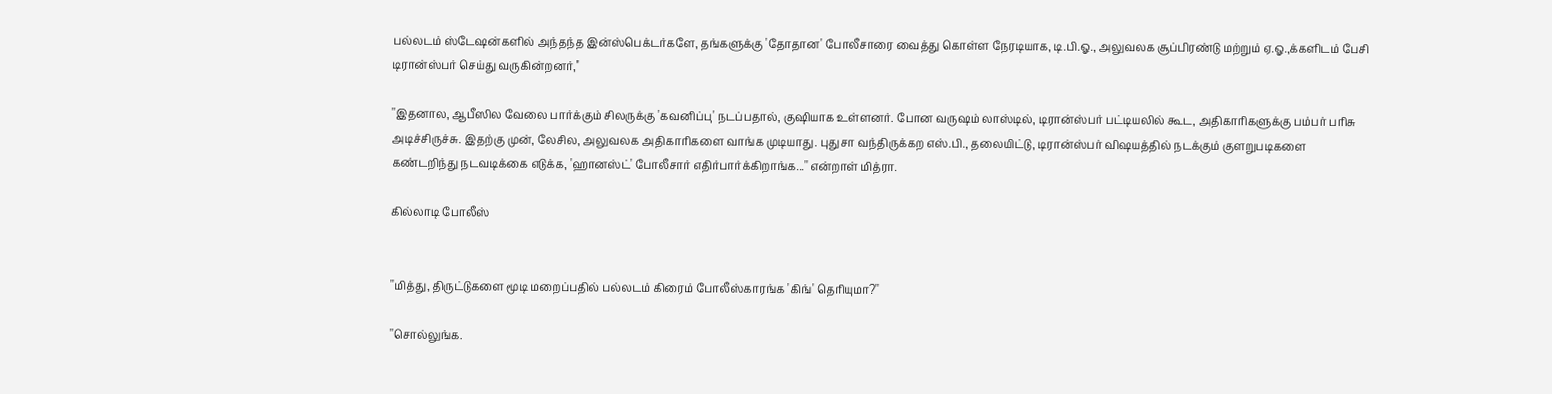பல்லடம் ஸ்டேஷன்களில் அந்தந்த இன்ஸ்பெக்டர்களே, தங்களுக்கு 'தோதான' போலீசாரை வைத்து கொள்ள நேரடியாக, டி.பி.ஓ., அலுவலக சூப்பிரண்டு மற்றும் ஏ.ஓ.,க்களிடம் பேசி டிரான்ஸ்பர் செய்து வருகின்றனர்,''

''இதனால, ஆபீஸில வேலை பார்க்கும் சிலருக்கு 'கவனிப்பு' நடப்பதால், குஷியாக உள்ளனர். போன வருஷம் லாஸ்டில், டிரான்ஸ்பர் பட்டியலில் கூட, அதிகாரிகளுக்கு பம்பர் பரிசு அடிச்சிருச்சு. இதற்கு முன், லேசில, அலுவலக அதிகாரிகளை வாங்க முடியாது. புதுசா வந்திருக்கற எஸ்.பி., தலையிட்டு, டிரான்ஸ்பர் விஷயத்தில் நடக்கும் குளறுபடிகளை கண்டறிந்து நடவடிக்கை எடுக்க, 'ஹானஸ்ட்' போலீசார் எதிர்பார்க்கிறாங்க...'' என்றாள் மித்ரா.

கில்லாடி போலீஸ்


''மித்து, திருட்டுகளை மூடி மறைப்பதில் பல்லடம் கிரைம் போலீஸ்காரங்க 'கிங்' தெரியுமா?''

''சொல்லுங்க.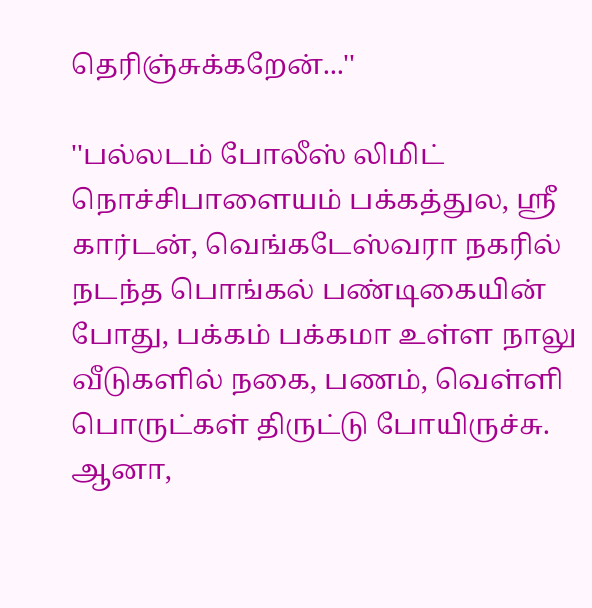தெரிஞ்சுக்கறேன்...''

''பல்லடம் போலீஸ் லிமிட் நொச்சிபாளையம் பக்கத்துல, ஸ்ரீ கார்டன், வெங்கடேஸ்வரா நகரில் நடந்த பொங்கல் பண்டிகையின் போது, பக்கம் பக்கமா உள்ள நாலு வீடுகளில் நகை, பணம், வெள்ளி பொருட்கள் திருட்டு போயிருச்சு. ஆனா,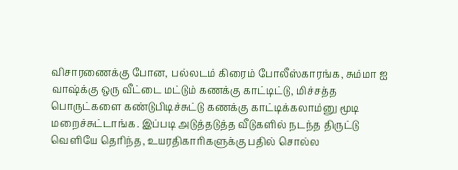விசாரணைக்கு போன, பல்லடம் கிரைம் போலீஸ்காரங்க, சும்மா ஐ வாஷ்க்கு ஒரு வீட்டை மட்டும் கணக்கு காட்டிட்டு, மிச்சத்த பொருட்களை கண்டுபிடிச்சுட்டு கணக்கு காட்டிக்கலாம்னு மூடி மறைச்சுட்டாங்க. இப்படி அடுத்தடுத்த வீடுகளில் நடந்த திருட்டு வெளியே தெரிந்த, உயரதிகாரிகளுக்கு பதில் சொல்ல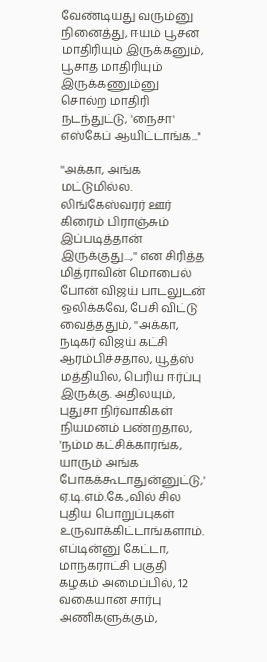வேண்டியது வரும்னு நினைத்து, ஈயம் பூசன மாதிரியும் இருக்கனும், பூசாத மாதிரியும் இருக்கணும்னு சொல்ற மாதிரி நடந்துட்டு, 'நைசா' எஸ்கேப் ஆயிட்டாங்க...''

''அக்கா, அங்க மட்டுமில்ல. லிங்கேஸ்வரர் ஊர் கிரைம் பிராஞ்சும் இப்படித்தான் இருக்குது...,'' என சிரித்த மித்ராவின் மொபைல் போன் விஜய் பாடலுடன் ஒலிக்கவே, பேசி விட்டு வைத்ததும், ''அக்கா, நடிகர் விஜய் கட்சி ஆரம்பிச்சதால, யூத்ஸ் மத்தியில, பெரிய ஈர்ப்பு இருக்கு. அதிலயும், புதுசா நிர்வாகிகள் நியமனம் பண்றதால, 'நம்ம கட்சிக்காரங்க, யாரும் அங்க போகக்கூடாதுன்னுட்டு,' ஏ.டி.எம்.கே.,வில் சில புதிய பொறுப்புகள் உருவாக்கிட்டாங்களாம். எப்டின்னு கேட்டா, மாநகராட்சி பகுதி கழகம் அமைப்பில், 12 வகையான சார்பு அணிகளுக்கும்,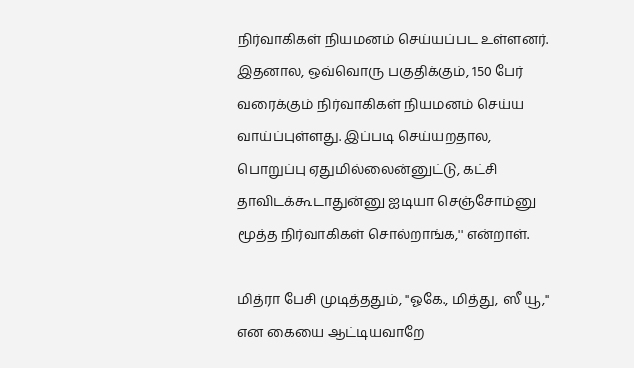நிர்வாகிகள் நியமனம் செய்யப்பட உள்ளனர். இதனால, ஒவ்வொரு பகுதிக்கும், 150 பேர் வரைக்கும் நிர்வாகிகள் நியமனம் செய்ய வாய்ப்புள்ளது. இப்படி செய்யறதால, பொறுப்பு ஏதுமில்லைன்னுட்டு, கட்சி தாவிடக்கூடாதுன்னு ஐடியா செஞ்சோம்னு மூத்த நிர்வாகிகள் சொல்றாங்க,'' என்றாள்.

மித்ரா பேசி முடித்ததும், ''ஓகே., மித்து, ஸீ யூ,'' என கையை ஆட்டியவாறே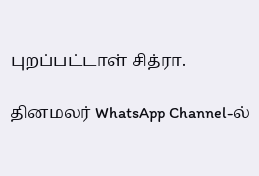புறப்பட்டாள் சித்ரா.

தினமலர் WhatsApp Channel-ல்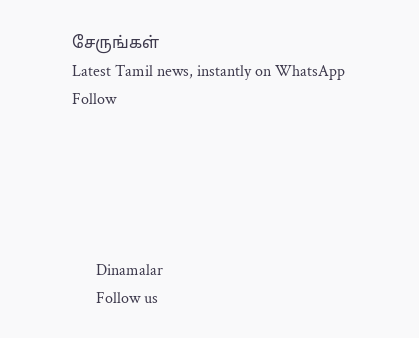சேருங்கள்
Latest Tamil news, instantly on WhatsApp
Follow





      Dinamalar
      Follow us